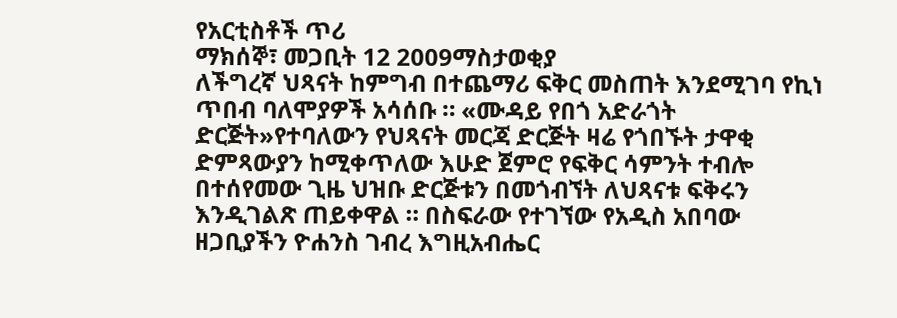የአርቲስቶች ጥሪ
ማክሰኞ፣ መጋቢት 12 2009ማስታወቂያ
ለችግረኛ ህጻናት ከምግብ በተጨማሪ ፍቅር መስጠት እንደሚገባ የኪነ ጥበብ ባለሞያዎች አሳሰቡ ። «ሙዳይ የበጎ አድራጎት ድርጅት»የተባለውን የህጻናት መርጃ ድርጅት ዛሬ የጎበኙት ታዋቂ ድምጻውያን ከሚቀጥለው እሁድ ጀምሮ የፍቅር ሳምንት ተብሎ በተሰየመው ጊዜ ህዝቡ ድርጅቱን በመጎብኘት ለህጻናቱ ፍቅሩን እንዲገልጽ ጠይቀዋል ። በስፍራው የተገኘው የአዲስ አበባው ዘጋቢያችን ዮሐንስ ገብረ እግዚአብሔር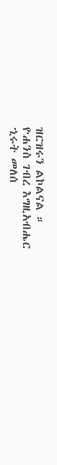ዝርዝሩን ልኮልናል ።
ዮሐንስ ገብረ እግዚአብሔር
ኂሩት መለሰ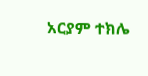አርያም ተክሌ